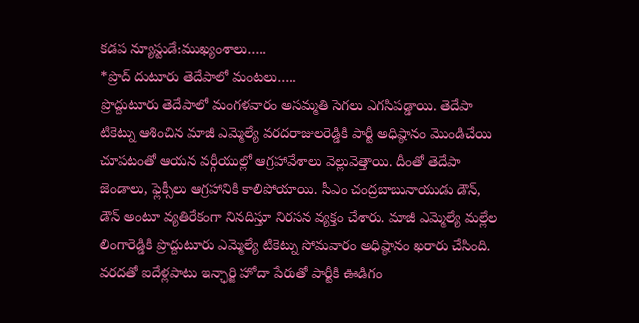కడప న్యూస్టుడే:ముఖ్యంశాలు…..
*ప్రొద్ దుటూరు తెదేపాలో మంటలు…..
ప్రొద్దుటూరు తెదేపాలో మంగళవారం అసమ్మతి సెగలు ఎగసిపడ్డాయి. తెదేపా టికెట్ను ఆశించిన మాజీ ఎమ్మెల్యే వరదరాజులరెడ్డికి పార్టీ అధిష్ఠానం మొండిచేయి చూపటంతో ఆయన వర్గీయుల్లో ఆగ్రహావేశాలు వెల్లువెత్తాయి. దీంతో తెదేపా జెండాలు, ఫ్లెక్సీలు ఆగ్రహానికి కాలిపోయాయి. సీఎం చంద్రబాబునాయుడు డౌన్, డౌన్ అంటూ వ్యతిరేకంగా నినదిస్తూ నిరసన వ్యక్తం చేశారు. మాజీ ఎమ్మెల్యే మల్లేల లింగారెడ్డికి ప్రొద్దుటూరు ఎమ్మెల్యే టికెట్ను సోమవారం అధిష్ఠానం ఖరారు చేసింది. వరదతో ఐదేళ్లపాటు ఇన్ఛార్జి హోదా పేరుతో పార్టీకి ఊడిగం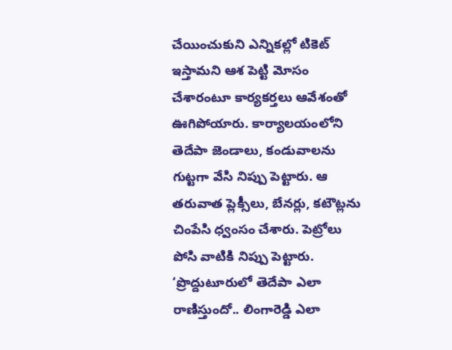చేయించుకుని ఎన్నికల్లో టికెట్ ఇస్తామని ఆశ పెట్టి మోసం చేశారంటూ కార్యకర్తలు ఆవేశంతో ఊగిపోయారు. కార్యాలయంలోని తెదేపా జెండాలు, కండువాలను గుట్టగా వేసి నిప్పు పెట్టారు. ఆ తరువాత ప్లెక్సీలు, బేనర్లు, కటౌట్లను చింపేసి ధ్వంసం చేశారు. పెట్రోలు పోసి వాటికి నిప్పు పెట్టారు. ‘ప్రొద్దుటూరులో తెదేపా ఎలా రాణిస్తుందో.. లింగారెడ్డి ఎలా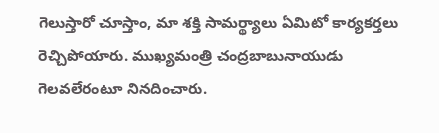గెలుస్తారో చూస్తాం, మా శక్తి సామర్థ్యాలు ఏమిటో కార్యకర్తలు రెచ్చిపోయారు. ముఖ్యమంత్రి చంద్రబాబునాయుడు గెలవలేరంటూ నినదించారు.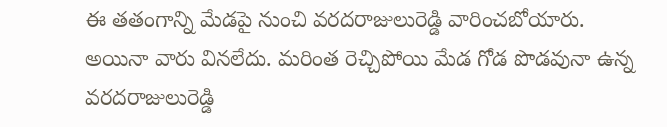ఈ తతంగాన్ని మేడపై నుంచి వరదరాజులురెడ్డి వారించబోయారు. అయినా వారు వినలేదు. మరింత రెచ్చిపోయి మేడ గోడ పొడవునా ఉన్న వరదరాజులురెడ్డి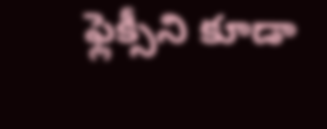ఫ్లెక్సీని కూడా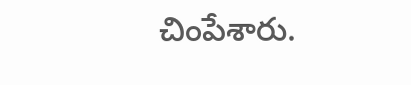చింపేశారు.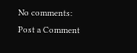No comments:
Post a Comment